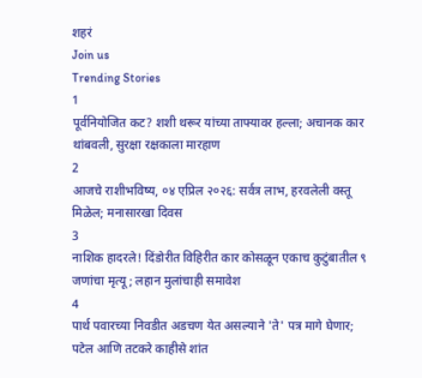शहरं
Join us
Trending Stories
1
पूर्वनियोजित कट? शशी थरूर यांच्या ताफ्यावर हल्ला; अचानक कार थांबवली, सुरक्षा रक्षकाला मारहाण
2
आजचे राशीभविष्य, ०४ एप्रिल २०२६: सर्वत्र लाभ, हरवलेली वस्तू मिळेल; मनासारखा दिवस
3
नाशिक हादरले! दिंडोरीत विहिरीत कार कोसळून एकाच कुटुंबातील ९ जणांचा मृत्यू; लहान मुलांचाही समावेश
4
पार्थ पवारच्या निवडीत अडचण येत असल्याने 'ते' पत्र मागे घेणार; पटेल आणि तटकरे काहीसे शांत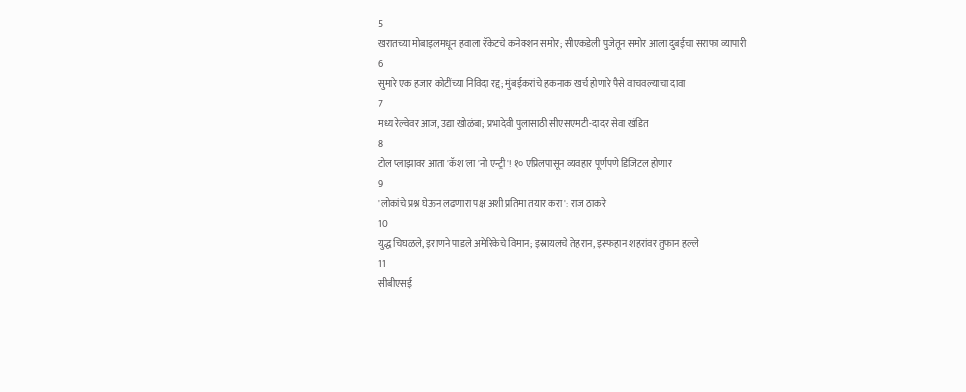5
खरातच्या मोबाइलमधून हवाला रॅकेटचे कनेक्शन समोर; सीएकडेली पुजेतून समोर आला दुबईचा सराफा व्यापारी
6
सुमारे एक हजार कोटींच्या निविदा रद्द; मुंबईकरांचे हकनाक खर्च होणारे पैसे वाचवल्याचा दावा
7
मध्य रेल्वेवर आज, उद्या खोळंबा; प्रभादेवी पुलासाठी सीएसएमटी-दादर सेवा खंडित
8
टोल प्लाझावर आता 'कॅश'ला 'नो एन्ट्री'! १० एप्रिलपासून व्यवहार पूर्णपणे डिजिटल होणार
9
'लोकांचे प्रश्न घेऊन लढणारा पक्ष अशी प्रतिमा तयार करा': राज ठाकरे
10
युद्ध चिघळले, इराणने पाडले अमेरिकेचे विमान; इस्रायलचे तेहरान, इस्फहान शहरांवर तुफान हल्ले
11
सीबीएसई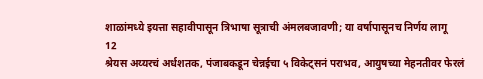शाळांमध्ये इयत्ता सहावीपासून त्रिभाषा सूत्राची अंमलबजावणी; या वर्षापासूनच निर्णय लागू
12
श्रेयस अय्यरचं अर्धशतक, पंजाबकडून चेन्नईचा ५ विकेट्सनं पराभव, आयुषच्या मेहनतीवर फेरलं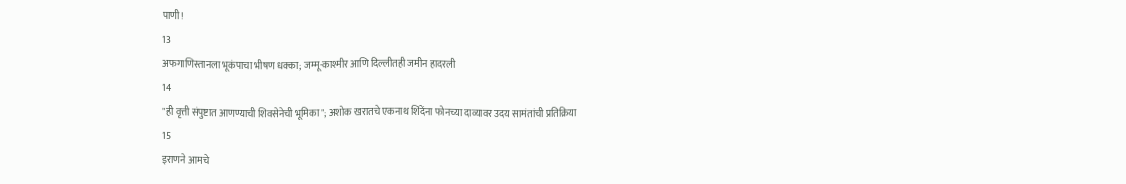पाणी!
13
अफगाणिस्तानला भूकंपाचा भीषण धक्का; जम्मू-काश्मीर आणि दिल्लीतही जमीन हादरली
14
"ही वृत्ती संपुष्टात आणण्याची शिवसेनेची भूमिका"; अशोक खरातचे एकनाथ शिंदेंना फोनच्या दाव्यावर उदय सामंतांची प्रतिक्रिया
15
इराणने आमचे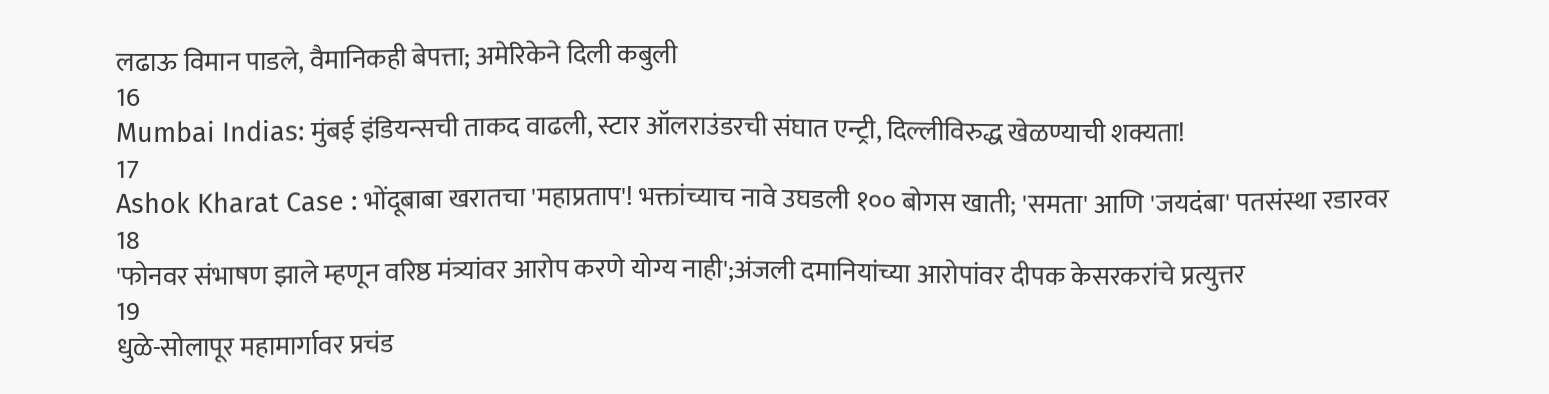लढाऊ विमान पाडले, वैमानिकही बेपत्ता; अमेरिकेने दिली कबुली
16
Mumbai Indias: मुंबई इंडियन्सची ताकद वाढली, स्टार ऑलराउंडरची संघात एन्ट्री, दिल्लीविरुद्ध खेळण्याची शक्यता!
17
Ashok Kharat Case : भोंदूबाबा खरातचा 'महाप्रताप'! भक्तांच्याच नावे उघडली १०० बोगस खाती; 'समता' आणि 'जयदंबा' पतसंस्था रडारवर
18
'फोनवर संभाषण झाले म्हणून वरिष्ठ मंत्र्यांवर आरोप करणे योग्य नाही';अंजली दमानियांच्या आरोपांवर दीपक केसरकरांचे प्रत्युत्तर
19
धुळे-सोलापूर महामार्गावर प्रचंड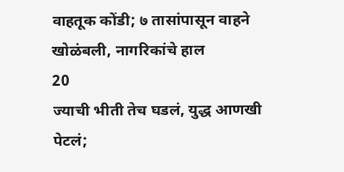वाहतूक कोंडी; ७ तासांपासून वाहने खोळंबली, नागरिकांचे हाल
20
ज्याची भीती तेच घडलं, युद्ध आणखी पेटलं;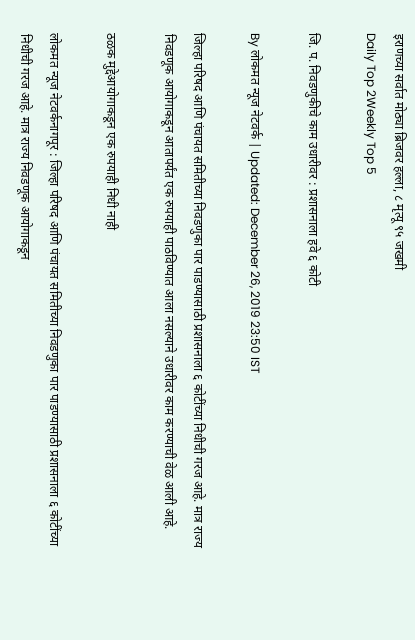इराणच्या सर्वात मोठ्या ब्रिजवर हल्ला, ८ मृत्यू ९५ जखमी
Daily Top 2Weekly Top 5

जि. प. निवडणुकीचे काम उधारीवर : प्रशासनाला हवे ६ कोटी

By लोकमत न्यूज नेटवर्क | Updated: December 26, 2019 23:50 IST

जिल्हा परिषद आणि पंचायत समितीच्या निवडणुका पार पाडण्यासाठी प्रशासनाला ६ कोटींच्या निधीची गरज आहे. मात्र राज्य निवडणूक आयोगाकडून आतापर्यंत एक रुपयाही पाठविण्यात आला नसल्याने उधारीवर काम करण्याची वेळ आली आहे.

ठळक मुद्देआयोगाकडून एक रुपयाही निधी नाही

लोकमत न्यूज नेटवर्कनागपूर : जिल्हा परिषद आणि पंचायत समितीच्या निवडणुका पार पाडण्यासाठी प्रशासनाला ६ कोटींच्या निधीची गरज आहे. मात्र राज्य निवडणूक आयोगाकडून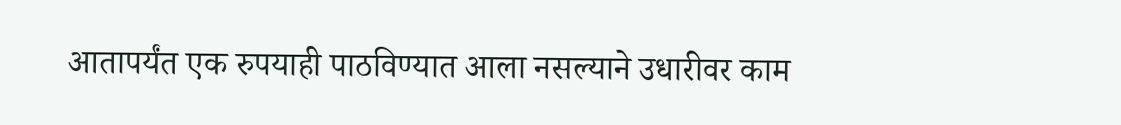आतापर्यंत एक रुपयाही पाठविण्यात आला नसल्याने उधारीवर काम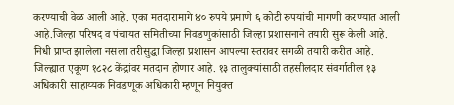करण्याची वेळ आली आहे. एका मतदारामागे ४० रुपये प्रमाणे ६ कोटी रुपयांची मागणी करण्यात आली आहे.जिल्हा परिषद व पंचायत समितीच्या निवडणुकांसाठी जिल्हा प्रशासनाने तयारी सुरू केली आहे. निधी प्राप्त झालेला नसला तरीसुद्धा जिल्हा प्रशासन आपल्या स्तरावर सगळी तयारी करीत आहे. जिल्ह्यात एकूण १८२८ केंद्रांवर मतदान होणार आहे. १३ तालुक्यांसाठी तहसीलदार संवर्गातील १३ अधिकारी साहाय्यक निवडणूक अधिकारी म्हणून नियुक्त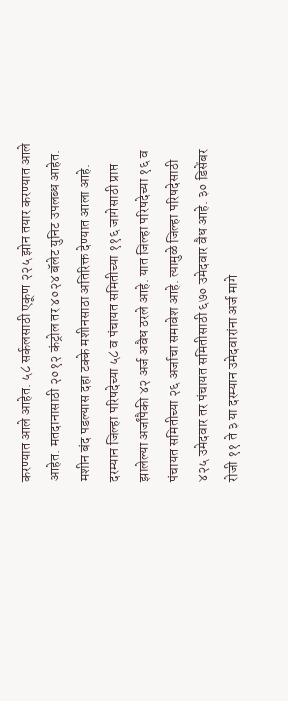करण्यात आले आहेत. ५८ सर्कलसाठी एकूण २२५ झोन तयार करण्यात आले आहेत. मतदानासाठी २०१२ कंट्रोल तर ४०२४ बॅलेट युनिट उपलब्ध आहेत. मशीन बंद पडल्यास दहा टक्के मशीनसाठा अतिरिक्त देण्यात आला आहे. दरम्यान जिल्हा परिषदेच्या ५८ व पंचायत समितीच्या ११६ जागेसाठी प्राप्त झालेल्या अर्जांपैकी ४२ अर्ज अवैध ठरले आहे. यात जिल्हा परिषदेच्या १६ व पंचायत समितीच्या २६ अर्जाचा समावेश आहे. त्यामुळे जिल्हा परिषदेसाठी ४२५ उमेदवार तर पंचायत समितीसाठी ६७० उमेदवार वैध आहे. ३० डिसेंबर रोजी ११ ते ३ या दरम्यान उमेदवारांना अर्ज मागे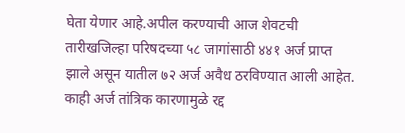घेता येणार आहे.अपील करण्याची आज शेवटची तारीखजिल्हा परिषदच्या ५८ जागांसाठी ४४१ अर्ज प्राप्त झाले असून यातील ७२ अर्ज अवैध ठरविण्यात आली आहेत. काही अर्ज तांत्रिक कारणामुळे रद्द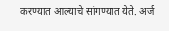करण्यात आल्याचे सांगण्यात येते. अर्ज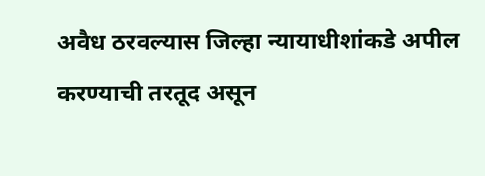अवैध ठरवल्यास जिल्हा न्यायाधीशांकडे अपील करण्याची तरतूद असून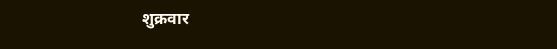शुक्रवार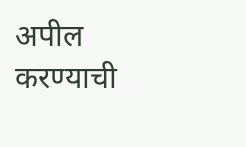अपील करण्याची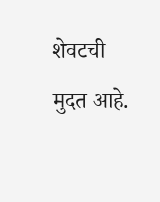शेवटची मुदत आहे.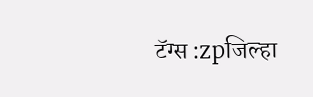टॅग्स :zpजिल्हा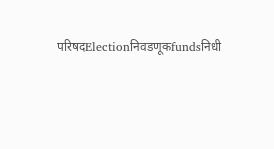परिषदElectionनिवडणूकfundsनिधी